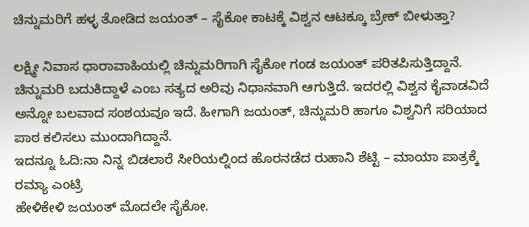ಚಿನ್ನುಮರಿಗೆ ಹಳ್ಳ ತೋಡಿದ ಜಯಂತ್ – ಸೈಕೋ ಕಾಟಕ್ಕೆ ವಿಶ್ವನ ಆಟಕ್ಕೂ ಬ್ರೇಕ್ ಬೀಳುತ್ತಾ?

ಲಕ್ಷ್ಮೀ ನಿವಾಸ ಧಾರಾವಾಹಿಯಲ್ಲಿ ಚಿನ್ನುಮರಿಗಾಗಿ ಸೈಕೋ ಗಂಡ ಜಯಂತ್ ಪರಿತಪಿಸುತ್ತಿದ್ದಾನೆ. ಚಿನ್ನುಮರಿ ಬದುಕಿದ್ದಾಳೆ ಎಂಬ ಸತ್ಯದ ಅರಿವು ನಿಧಾನವಾಗಿ ಆಗುತ್ತಿದೆ. ಇದರಲ್ಲಿ ವಿಶ್ವನ ಕೈವಾಡವಿದೆ ಅನ್ನೋ ಬಲವಾದ ಸಂಶಯವೂ ಇದೆ. ಹೀಗಾಗಿ ಜಯಂತ್, ಚಿನ್ನುಮರಿ ಹಾಗೂ ವಿಶ್ವನಿಗೆ ಸರಿಯಾದ ಪಾಠ ಕಲಿಸಲು ಮುಂದಾಗಿದ್ದಾನೆ.
ಇದನ್ನೂ ಓದಿ:ನಾ ನಿನ್ನ ಬಿಡಲಾರೆ ಸೀರಿಯಲ್ನಿಂದ ಹೊರನಡೆದ ರುಹಾನಿ ಶೆಟ್ಟಿ – ಮಾಯಾ ಪಾತ್ರಕ್ಕೆ ರಮ್ಯಾ ಎಂಟ್ರಿ
ಹೇಳಿಕೇಳಿ ಜಯಂತ್ ಮೊದಲೇ ಸೈಕೋ.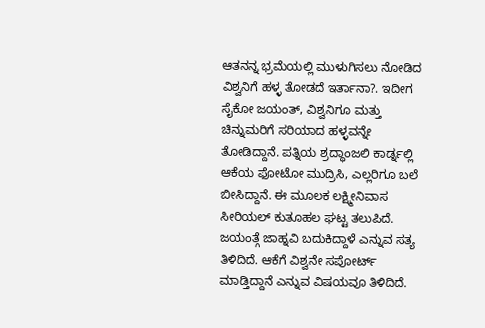ಆತನನ್ನ ಭ್ರಮೆಯಲ್ಲಿ ಮುಳುಗಿಸಲು ನೋಡಿದ ವಿಶ್ವನಿಗೆ ಹಳ್ಳ ತೋಡದೆ ಇರ್ತಾನಾ?. ಇದೀಗ ಸೈಕೋ ಜಯಂತ್, ವಿಶ್ವನಿಗೂ ಮತ್ತು ಚಿನ್ನುಮರಿಗೆ ಸರಿಯಾದ ಹಳ್ಳವನ್ನೇ ತೋಡಿದ್ದಾನೆ. ಪತ್ನಿಯ ಶ್ರದ್ಧಾಂಜಲಿ ಕಾರ್ಡ್ನಲ್ಲಿ ಆಕೆಯ ಫೋಟೋ ಮುದ್ರಿಸಿ, ಎಲ್ಲರಿಗೂ ಬಲೆ ಬೀಸಿದ್ದಾನೆ. ಈ ಮೂಲಕ ಲಕ್ಷ್ಮೀನಿವಾಸ ಸೀರಿಯಲ್ ಕುತೂಹಲ ಘಟ್ಟ ತಲುಪಿದೆ.
ಜಯಂತ್ಗೆ ಜಾಹ್ನವಿ ಬದುಕಿದ್ದಾಳೆ ಎನ್ನುವ ಸತ್ಯ ತಿಳಿದಿದೆ. ಆಕೆಗೆ ವಿಶ್ವನೇ ಸಪೋರ್ಟ್ ಮಾಡ್ತಿದ್ದಾನೆ ಎನ್ನುವ ವಿಷಯವೂ ತಿಳಿದಿದೆ.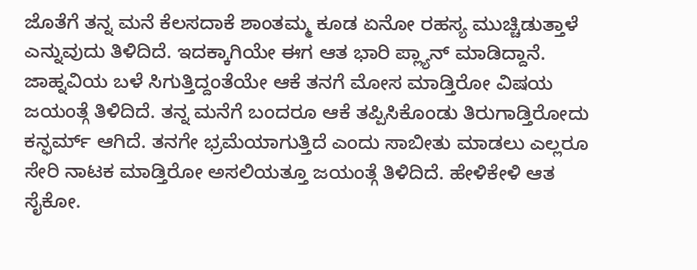ಜೊತೆಗೆ ತನ್ನ ಮನೆ ಕೆಲಸದಾಕೆ ಶಾಂತಮ್ಮ ಕೂಡ ಏನೋ ರಹಸ್ಯ ಮುಚ್ಚಿಡುತ್ತಾಳೆ ಎನ್ನುವುದು ತಿಳಿದಿದೆ. ಇದಕ್ಕಾಗಿಯೇ ಈಗ ಆತ ಭಾರಿ ಪ್ಲ್ಯಾನ್ ಮಾಡಿದ್ದಾನೆ. ಜಾಹ್ನವಿಯ ಬಳೆ ಸಿಗುತ್ತಿದ್ದಂತೆಯೇ ಆಕೆ ತನಗೆ ಮೋಸ ಮಾಡ್ತಿರೋ ವಿಷಯ ಜಯಂತ್ಗೆ ತಿಳಿದಿದೆ. ತನ್ನ ಮನೆಗೆ ಬಂದರೂ ಆಕೆ ತಪ್ಪಿಸಿಕೊಂಡು ತಿರುಗಾಡ್ತಿರೋದು ಕನ್ಫರ್ಮ್ ಆಗಿದೆ. ತನಗೇ ಭ್ರಮೆಯಾಗುತ್ತಿದೆ ಎಂದು ಸಾಬೀತು ಮಾಡಲು ಎಲ್ಲರೂ ಸೇರಿ ನಾಟಕ ಮಾಡ್ತಿರೋ ಅಸಲಿಯತ್ತೂ ಜಯಂತ್ಗೆ ತಿಳಿದಿದೆ. ಹೇಳಿಕೇಳಿ ಆತ ಸೈಕೋ.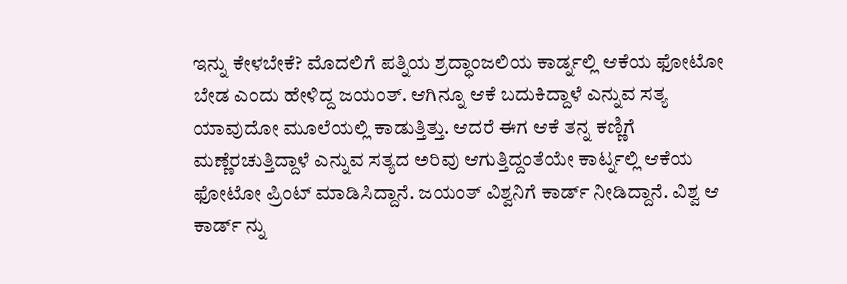ಇನ್ನು ಕೇಳಬೇಕೆ? ಮೊದಲಿಗೆ ಪತ್ನಿಯ ಶ್ರದ್ಧಾಂಜಲಿಯ ಕಾರ್ಡ್ನಲ್ಲಿ ಆಕೆಯ ಫೋಟೋ ಬೇಡ ಎಂದು ಹೇಳಿದ್ದ ಜಯಂತ್. ಆಗಿನ್ನೂ ಆಕೆ ಬದುಕಿದ್ದಾಳೆ ಎನ್ನುವ ಸತ್ಯ ಯಾವುದೋ ಮೂಲೆಯಲ್ಲಿ ಕಾಡುತ್ತಿತ್ತು. ಆದರೆ ಈಗ ಆಕೆ ತನ್ನ ಕಣ್ಣಿಗೆ ಮಣ್ಣೆರಚುತ್ತಿದ್ದಾಳೆ ಎನ್ನುವ ಸತ್ಯದ ಅರಿವು ಆಗುತ್ತಿದ್ದಂತೆಯೇ ಕಾರ್ಟ್ನಲ್ಲಿ ಆಕೆಯ ಫೋಟೋ ಪ್ರಿಂಟ್ ಮಾಡಿಸಿದ್ದಾನೆ. ಜಯಂತ್ ವಿಶ್ವನಿಗೆ ಕಾರ್ಡ್ ನೀಡಿದ್ದಾನೆ. ವಿಶ್ವ ಆ ಕಾರ್ಡ್ ನ್ನು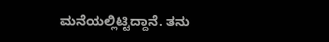ಮನೆಯಲ್ಲಿಟ್ಟಿದ್ದಾನೆ. ತನು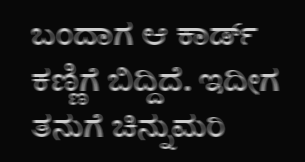ಬಂದಾಗ ಆ ಕಾರ್ಡ್ ಕಣ್ಣಿಗೆ ಬಿದ್ದಿದೆ. ಇದೀಗ ತನುಗೆ ಚಿನ್ನುಮರಿ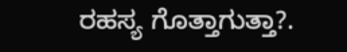ರಹಸ್ಯ ಗೊತ್ತಾಗುತ್ತಾ?.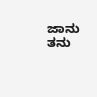ಜಾನು ತನು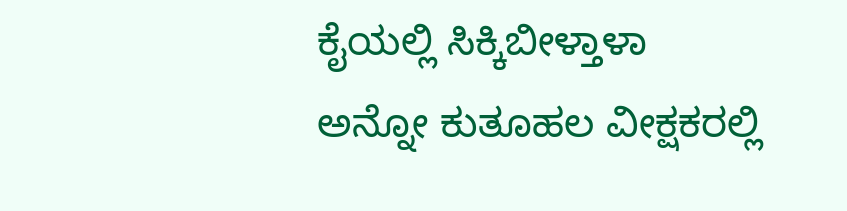ಕೈಯಲ್ಲಿ ಸಿಕ್ಕಿಬೀಳ್ತಾಳಾ ಅನ್ನೋ ಕುತೂಹಲ ವೀಕ್ಷಕರಲ್ಲಿ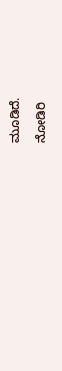ಮೂಡಿದೆ.

ನೋಡಿರಿ